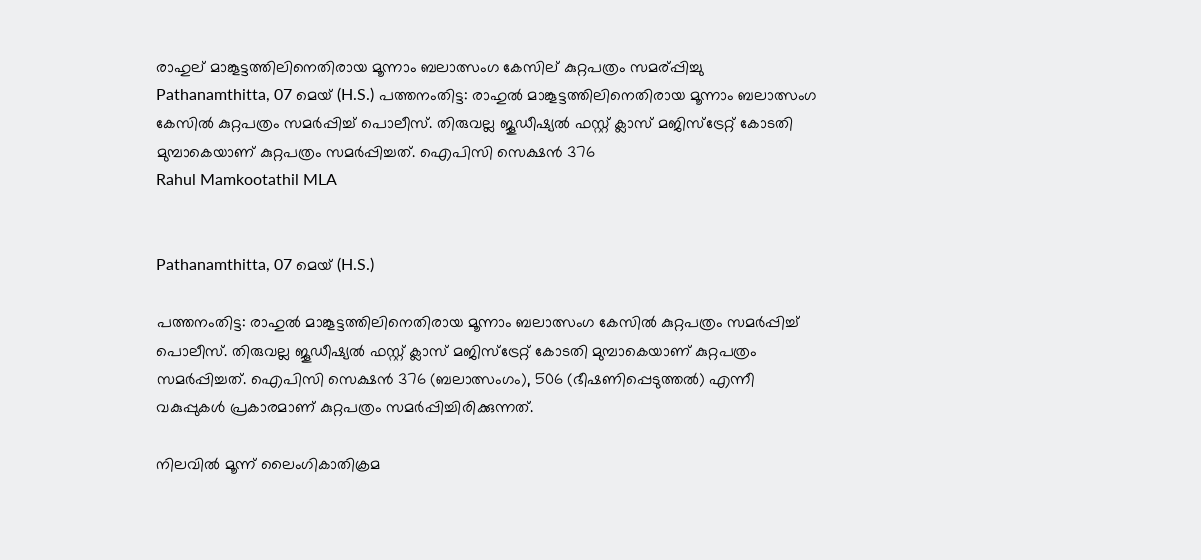രാഹുല് മാങ്കൂട്ടത്തിലിനെതിരായ മൂന്നാം ബലാത്സംഗ കേസില് കുറ്റപത്രം സമര്പ്പിച്ചു
Pathanamthitta, 07 മെയ് (H.S.) പത്തനംതിട്ട: രാഹുല്‍ മാങ്കൂട്ടത്തിലിനെതിരായ മൂന്നാം ബലാത്സംഗ കേസില്‍ കുറ്റപത്രം സമര്‍പ്പിച്ച് പൊലീസ്. തിരുവല്ല ജൂഡീഷ്യല്‍ ഫസ്റ്റ് ക്ലാസ് മജിസ്ട്രേറ്റ് കോടതി മുമ്പാകെയാണ് കുറ്റപത്രം സമര്‍പ്പിച്ചത്. ഐപിസി സെക്ഷന്‍ 376
Rahul Mamkootathil MLA


Pathanamthitta, 07 മെയ് (H.S.)

പത്തനംതിട്ട: രാഹുല്‍ മാങ്കൂട്ടത്തിലിനെതിരായ മൂന്നാം ബലാത്സംഗ കേസില്‍ കുറ്റപത്രം സമര്‍പ്പിച്ച് പൊലീസ്. തിരുവല്ല ജൂഡീഷ്യല്‍ ഫസ്റ്റ് ക്ലാസ് മജിസ്ട്രേറ്റ് കോടതി മുമ്പാകെയാണ് കുറ്റപത്രം സമര്‍പ്പിച്ചത്. ഐപിസി സെക്ഷന്‍ 376 (ബലാത്സംഗം), 506 (ഭീഷണിപ്പെടുത്തല്‍) എന്നീ വകുപ്പുകള്‍ പ്രകാരമാണ് കുറ്റപത്രം സമര്‍പ്പിച്ചിരിക്കുന്നത്.

നിലവില്‍ മൂന്ന് ലൈംഗികാതിക്രമ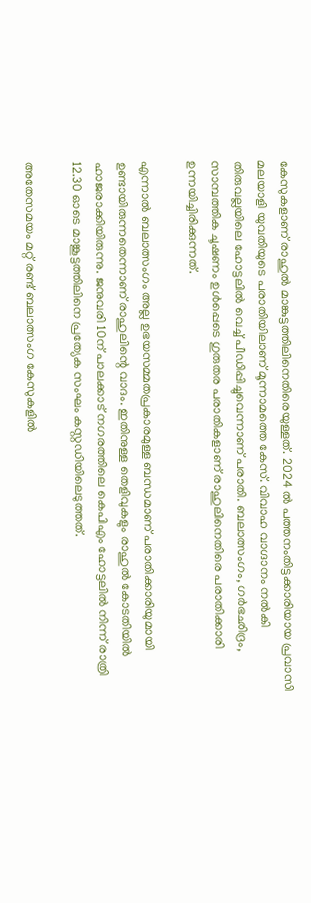കേസുകളാണ് രാഹുല്‍ മാങ്കുട്ടത്തിലിനെതിരെയുള്ളത്. 2024 ല്‍ പത്തനംതിട്ടക്കാരിയായ പ്രവാസി മലയാളി യുവതിയുടെ പരാതിയിലാണ് മൂന്നാമത്തെ കേസ്. വിവാഹ വാഗ്ദാനം നല്‍കി തിരുവല്ലയിലെ ഹോട്ടലില്‍ വെച്ച് പീഡിപ്പിച്ചുവെന്നാണ് പരാതി. ബലാത്സംഗം, ഗര്‍ഭഛിദ്രം, സാമ്പത്തിക ചൂഷണം ഉള്‍പ്പെടെ ഗുരുതര പരാതികളാണ് രാഹുലിനെതിരെ പരാതിക്കാരി ഉന്നയിച്ചിരിക്കുന്നത്.

എന്നാല്‍ ബലാത്സംഗം അല്ല ഉഭയസമ്മതപ്രകാരമുള്ള ബന്ധമാണ് പരാതിക്കാരിയുമായി ഉണ്ടായിരുന്നതെന്നാണ് രാഹുലിന്റെ വാദം. ഇതിനുള്ള തെളിവുകളും രാഹുല്‍ കോടതിയില്‍ ഹാജരാക്കിയിരുന്നു. ജനുവരി 10ന് പാലക്കാട് നഗരത്തിലെ കെപിഎം ഹോട്ടലില്‍ നിന്ന് രാത്രി 12.30 ഓടെ മാങ്കൂട്ടത്തിലിനെ പ്രത്യേക സംഘം കസ്റ്റഡിയിലെടുത്തത്.

അതേസമയം മറ്റ് രണ്ട് ബലാത്സംഗ കേസുകളില്‍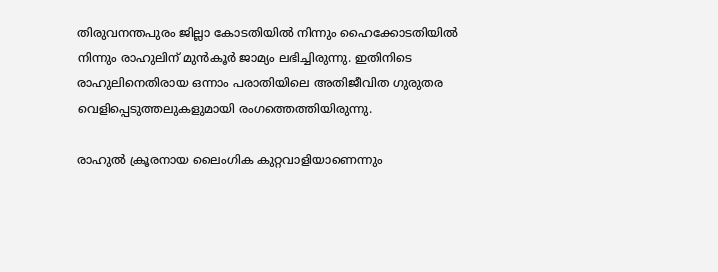തിരുവനന്തപുരം ജില്ലാ കോടതിയില്‍ നിന്നും ഹൈക്കോടതിയില്‍ നിന്നും രാഹുലിന് മുന്‍കൂര്‍ ജാമ്യം ലഭിച്ചിരുന്നു. ഇതിനിടെ രാഹുലിനെതിരായ ഒന്നാം പരാതിയിലെ അതിജീവിത ഗുരുതര വെളിപ്പെടുത്തലുകളുമായി രംഗത്തെത്തിയിരുന്നു.

രാഹുല്‍ ക്രൂരനായ ലൈംഗിക കുറ്റവാളിയാണെന്നും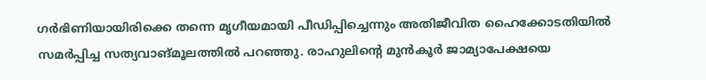ഗര്‍ഭിണിയായിരിക്കെ തന്നെ മൃഗീയമായി പീഡിപ്പിച്ചെന്നും അതിജീവിത ഹൈക്കോടതിയില്‍ സമര്‍പ്പിച്ച സത്യവാങ്മൂലത്തില്‍ പറഞ്ഞു. രാഹുലിന്റെ മുന്‍കൂര്‍ ജാമ്യാപേക്ഷയെ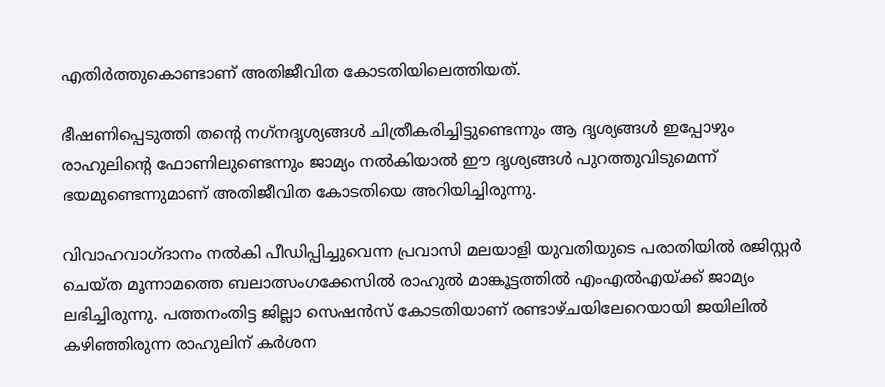എതിര്‍ത്തുകൊണ്ടാണ് അതിജീവിത കോടതിയിലെത്തിയത്.

ഭീഷണിപ്പെടുത്തി തന്റെ നഗ്‌നദൃശ്യങ്ങള്‍ ചിത്രീകരിച്ചിട്ടുണ്ടെന്നും ആ ദൃശ്യങ്ങള്‍ ഇപ്പോഴും രാഹുലിന്റെ ഫോണിലുണ്ടെന്നും ജാമ്യം നല്‍കിയാല്‍ ഈ ദൃശ്യങ്ങള്‍ പുറത്തുവിടുമെന്ന് ഭയമുണ്ടെന്നുമാണ് അതിജീവിത കോടതിയെ അറിയിച്ചിരുന്നു.

വിവാഹവാഗ്ദാനം നല്‍കി പീഡിപ്പിച്ചുവെന്ന പ്രവാസി മലയാളി യുവതിയുടെ പരാതിയില്‍ രജിസ്റ്റര്‍ ചെയ്ത മൂന്നാമത്തെ ബലാത്സംഗക്കേസില്‍ രാഹുല്‍ മാങ്കൂട്ടത്തില്‍ എംഎല്‍എയ്ക്ക് ജാമ്യം ലഭിച്ചിരുന്നു. പത്തനംതിട്ട ജില്ലാ സെഷന്‍സ് കോടതിയാണ് രണ്ടാഴ്ചയിലേറെയായി ജയിലില്‍ കഴിഞ്ഞിരുന്ന രാഹുലിന് കര്‍ശന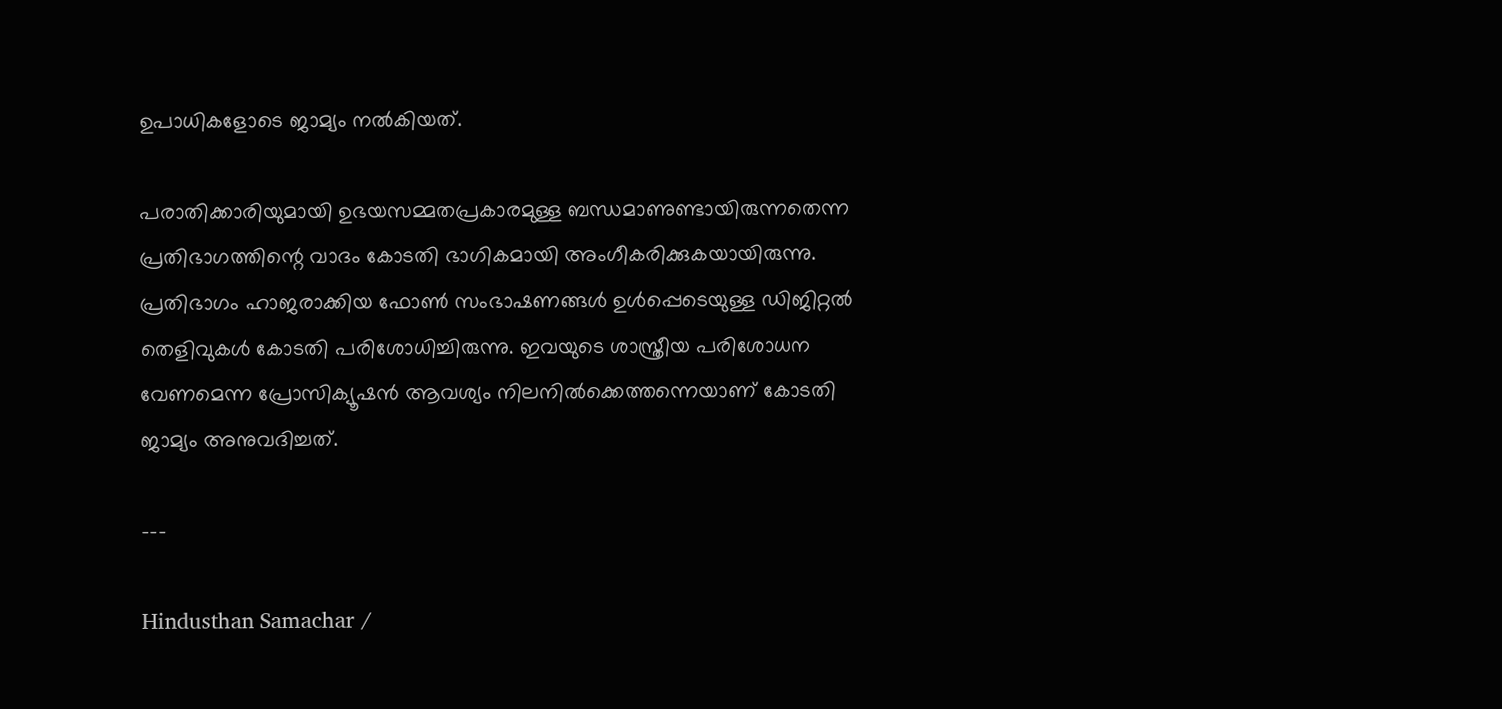ഉപാധികളോടെ ജാമ്യം നല്‍കിയത്.

പരാതിക്കാരിയുമായി ഉഭയസമ്മതപ്രകാരമുള്ള ബന്ധമാണുണ്ടായിരുന്നതെന്ന പ്രതിഭാഗത്തിന്റെ വാദം കോടതി ഭാഗികമായി അംഗീകരിക്കുകയായിരുന്നു. പ്രതിഭാഗം ഹാജരാക്കിയ ഫോണ്‍ സംഭാഷണങ്ങള്‍ ഉള്‍പ്പെടെയുള്ള ഡിജിറ്റല്‍ തെളിവുകള്‍ കോടതി പരിശോധിച്ചിരുന്നു. ഇവയുടെ ശാസ്ത്രീയ പരിശോധന വേണമെന്ന പ്രോസിക്യൂഷന്‍ ആവശ്യം നിലനില്‍ക്കെത്തന്നെയാണ് കോടതി ജാമ്യം അനുവദിച്ചത്.

---

Hindusthan Samachar /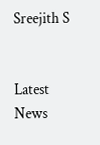Sreejith S


Latest News